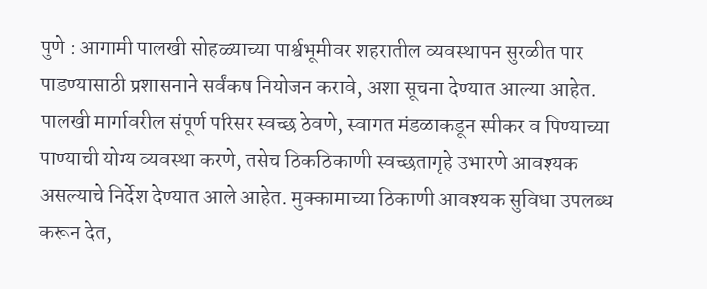पुणे : आगामी पालखी सोहळ्याच्या पार्श्वभूमीवर शहरातील व्यवस्थापन सुरळीत पार पाडण्यासाठी प्रशासनाने सर्वंकष नियोजन करावे, अशा सूचना देण्यात आल्या आहेत.
पालखी मार्गावरील संपूर्ण परिसर स्वच्छ ठेवणे, स्वागत मंडळाकडून स्पीकर व पिण्याच्या पाण्याची योग्य व्यवस्था करणे, तसेच ठिकठिकाणी स्वच्छतागृहे उभारणे आवश्यक असल्याचे निर्देश देण्यात आले आहेत. मुक्कामाच्या ठिकाणी आवश्यक सुविधा उपलब्ध करून देत,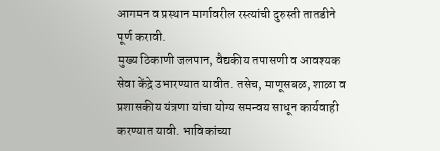आगमन व प्रस्थान मार्गावरील रस्त्यांची दुरुस्ती तातडीने पूर्ण करावी.
मुख्य ठिकाणी जलपान, वैद्यकीय तपासणी व आवश्यक सेवा केंद्रे उभारण्यात यावीत. तसेच, माणूसबळ, शाळा व प्रशासकीय यंत्रणा यांचा योग्य समन्वय साधून कार्यवाही करण्यात यावी. भाविकांच्या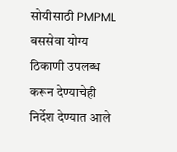सोयीसाठी PMPML बससेवा योग्य ठिकाणी उपलब्ध करून देण्याचेही निर्देश देण्यात आले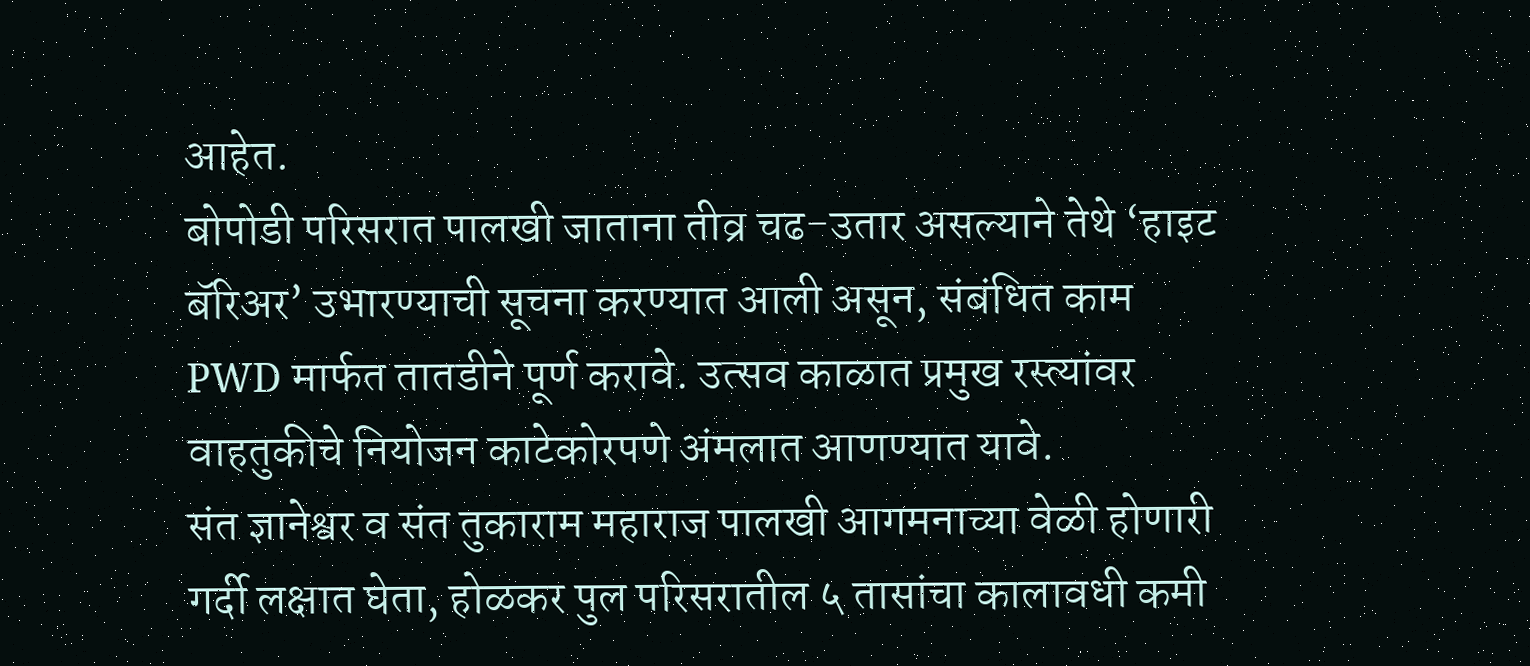आहेत.
बोपोडी परिसरात पालखी जाताना तीव्र चढ-उतार असल्याने तेथे ‘हाइट बॅरिअर’ उभारण्याची सूचना करण्यात आली असून, संबंधित काम PWD मार्फत तातडीने पूर्ण करावे. उत्सव काळात प्रमुख रस्त्यांवर वाहतुकीचे नियोजन काटेकोरपणे अंमलात आणण्यात यावे.
संत ज्ञानेश्वर व संत तुकाराम महाराज पालखी आगमनाच्या वेळी होणारी गर्दी लक्षात घेता, होळकर पुल परिसरातील ५ तासांचा कालावधी कमी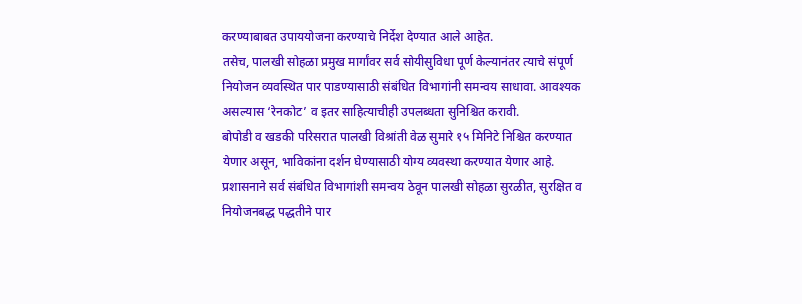करण्याबाबत उपाययोजना करण्याचे निर्देश देण्यात आले आहेत.
तसेच, पालखी सोहळा प्रमुख मार्गांवर सर्व सोयीसुविधा पूर्ण केल्यानंतर त्याचे संपूर्ण नियोजन व्यवस्थित पार पाडण्यासाठी संबंधित विभागांनी समन्वय साधावा. आवश्यक असल्यास ‘रेनकोट’ व इतर साहित्याचीही उपलब्धता सुनिश्चित करावी.
बोपोडी व खडकी परिसरात पालखी विश्रांती वेळ सुमारे १५ मिनिटे निश्चित करण्यात येणार असून, भाविकांना दर्शन घेण्यासाठी योग्य व्यवस्था करण्यात येणार आहे.
प्रशासनाने सर्व संबंधित विभागांशी समन्वय ठेवून पालखी सोहळा सुरळीत, सुरक्षित व नियोजनबद्ध पद्धतीने पार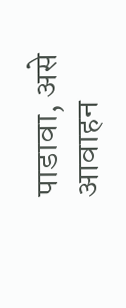पाडावा, असे आवाहन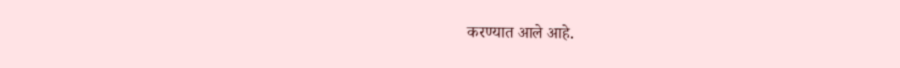करण्यात आले आहे.